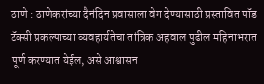ठाणे : ठाणेकरांच्या दैनंदिन प्रवासाला वेग देण्यासाठी प्रस्तावित पॉड टॅक्सी प्रकल्पाच्या व्यवहार्यतेचा तांत्रिक अहवाल पुढील महिनाभरात पूर्ण करण्यात येईल, असे आश्वासन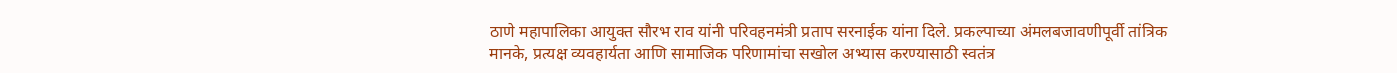ठाणे महापालिका आयुक्त सौरभ राव यांनी परिवहनमंत्री प्रताप सरनाईक यांना दिले. प्रकल्पाच्या अंमलबजावणीपूर्वी तांत्रिक मानके, प्रत्यक्ष व्यवहार्यता आणि सामाजिक परिणामांचा सखोल अभ्यास करण्यासाठी स्वतंत्र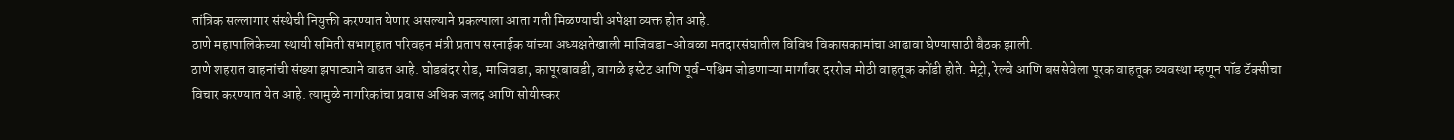तांत्रिक सल्लागार संस्थेची नियुक्ती करण्यात येणार असल्याने प्रकल्पाला आता गती मिळण्याची अपेक्षा व्यक्त होत आहे.
ठाणे महापालिकेच्या स्थायी समिती सभागृहात परिवहन मंत्री प्रताप सरनाईक यांच्या अध्यक्षतेखाली माजिवडा-ओवळा मतदारसंघातील विविध विकासकामांचा आढावा घेण्यासाठी बैठक झाली.
ठाणे शहरात वाहनांची संख्या झपाट्याने वाढत आहे. घोडबंदर रोड, माजिवडा, कापूरबावडी, वागळे इस्टेट आणि पूर्व-पश्चिम जोडणाऱ्या मार्गांवर दररोज मोठी वाहतूक कोंडी होते. मेट्रो, रेल्वे आणि बससेवेला पूरक वाहतूक व्यवस्था म्हणून पॉड टॅक्सीचा विचार करण्यात येत आहे. त्यामुळे नागरिकांचा प्रवास अधिक जलद आणि सोयीस्कर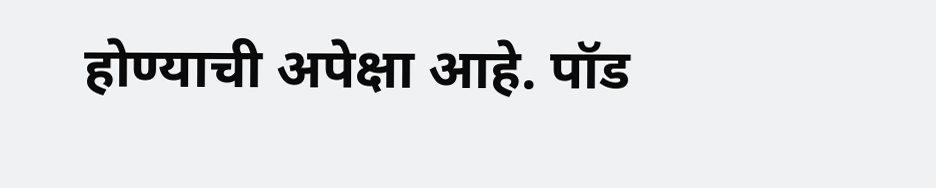होण्याची अपेक्षा आहे. पॉड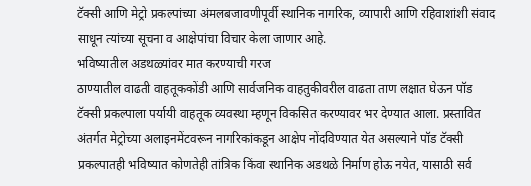टॅक्सी आणि मेट्रो प्रकल्पांच्या अंमलबजावणीपूर्वी स्थानिक नागरिक, व्यापारी आणि रहिवाशांशी संवाद साधून त्यांच्या सूचना व आक्षेपांचा विचार केला जाणार आहे.
भविष्यातील अडथळ्यांवर मात करण्याची गरज
ठाण्यातील वाढती वाहतूककोंडी आणि सार्वजनिक वाहतुकीवरील वाढता ताण लक्षात घेऊन पॉड टॅक्सी प्रकल्पाला पर्यायी वाहतूक व्यवस्था म्हणून विकसित करण्यावर भर देण्यात आला. प्रस्तावित अंतर्गत मेट्रोच्या अलाइनमेंटवरून नागरिकांकडून आक्षेप नोंदविण्यात येत असल्याने पॉड टॅक्सी प्रकल्पातही भविष्यात कोणतेही तांत्रिक किंवा स्थानिक अडथळे निर्माण होऊ नयेत, यासाठी सर्व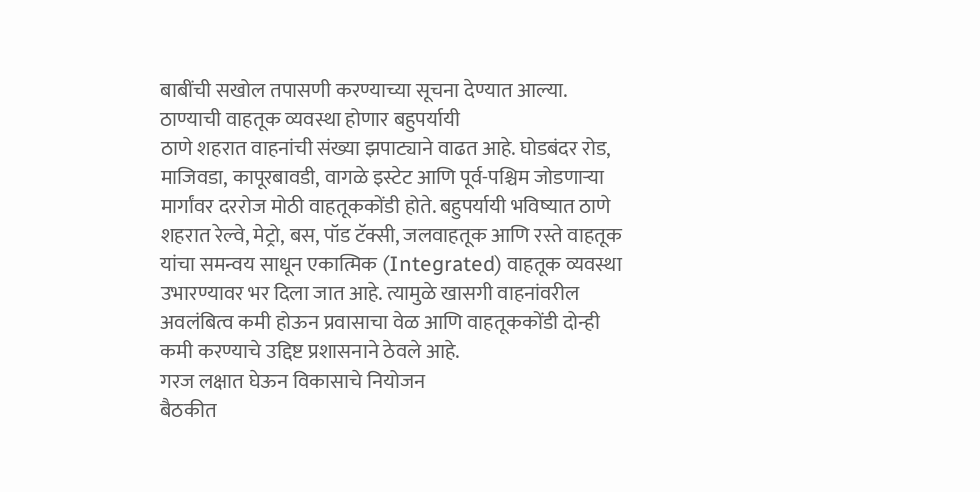बाबींची सखोल तपासणी करण्याच्या सूचना देण्यात आल्या.
ठाण्याची वाहतूक व्यवस्था होणार बहुपर्यायी
ठाणे शहरात वाहनांची संख्या झपाट्याने वाढत आहे. घोडबंदर रोड, माजिवडा, कापूरबावडी, वागळे इस्टेट आणि पूर्व-पश्चिम जोडणाऱ्या मार्गांवर दररोज मोठी वाहतूककोंडी होते. बहुपर्यायी भविष्यात ठाणे शहरात रेल्वे, मेट्रो, बस, पॉड टॅक्सी, जलवाहतूक आणि रस्ते वाहतूक यांचा समन्वय साधून एकात्मिक (Integrated) वाहतूक व्यवस्था उभारण्यावर भर दिला जात आहे. त्यामुळे खासगी वाहनांवरील अवलंबित्व कमी होऊन प्रवासाचा वेळ आणि वाहतूककोंडी दोन्ही कमी करण्याचे उद्दिष्ट प्रशासनाने ठेवले आहे.
गरज लक्षात घेऊन विकासाचे नियोजन
बैठकीत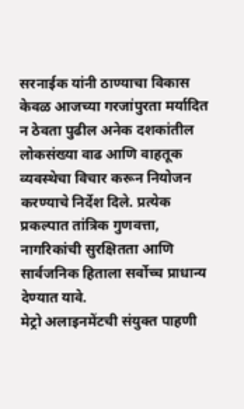सरनाईक यांनी ठाण्याचा विकास केवळ आजच्या गरजांपुरता मर्यादित न ठेवता पुढील अनेक दशकांतील लोकसंख्या वाढ आणि वाहतूक व्यवस्थेचा विचार करून नियोजन करण्याचे निर्देश दिले. प्रत्येक प्रकल्पात तांत्रिक गुणवत्ता, नागरिकांची सुरक्षितता आणि सार्वजनिक हिताला सर्वोच्च प्राधान्य देण्यात यावे.
मेट्रो अलाइनमेंटची संयुक्त पाहणी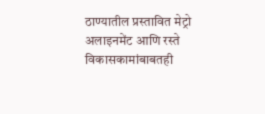ठाण्यातील प्रस्तावित मेट्रो अलाइनमेंट आणि रस्ते विकासकामांबाबतही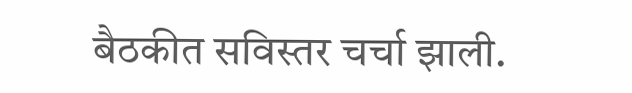बैठकीत सविस्तर चर्चा झाली.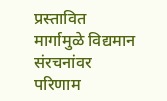प्रस्तावित मार्गामुळे विद्यमान संरचनांवर परिणाम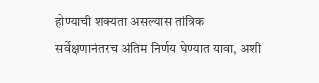होण्याची शक्यता असल्यास तांत्रिक सर्वेक्षणानंतरच अंतिम निर्णय घेण्यात यावा, अशी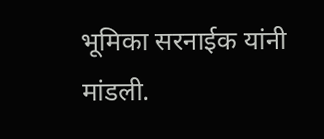भूमिका सरनाईक यांनी मांडली.